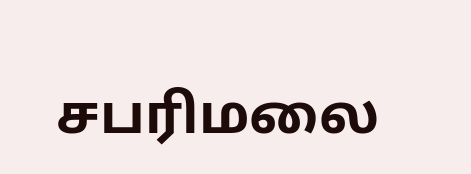சபரிமலை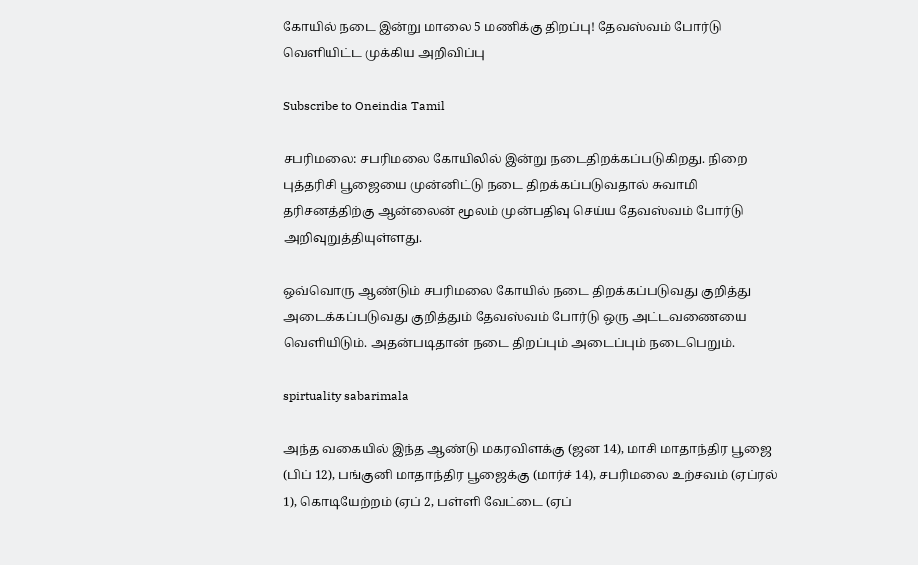கோயில் நடை இன்று மாலை 5 மணிக்கு திறப்பு! தேவஸ்வம் போர்டு வெளியிட்ட முக்கிய அறிவிப்பு

Subscribe to Oneindia Tamil

சபரிமலை: சபரிமலை கோயிலில் இன்று நடைதிறக்கப்படுகிறது. நிறை புத்தரிசி பூஜையை முன்னிட்டு நடை திறக்கப்படுவதால் சுவாமி தரிசனத்திற்கு ஆன்லைன் மூலம் முன்பதிவு செய்ய தேவஸ்வம் போர்டு அறிவுறுத்தியுள்ளது.

ஒவ்வொரு ஆண்டும் சபரிமலை கோயில் நடை திறக்கப்படுவது குறித்து அடைக்கப்படுவது குறித்தும் தேவஸ்வம் போர்டு ஒரு அட்டவணையை வெளியிடும். அதன்படிதான் நடை திறப்பும் அடைப்பும் நடைபெறும்.

spirtuality sabarimala

அந்த வகையில் இந்த ஆண்டு மகரவிளக்கு (ஜன 14), மாசி மாதாந்திர பூஜை (பிப் 12), பங்குனி மாதாந்திர பூஜைக்கு (மார்ச் 14), சபரிமலை உற்சவம் (ஏப்ரல் 1), கொடியேற்றம் (ஏப் 2, பள்ளி வேட்டை (ஏப்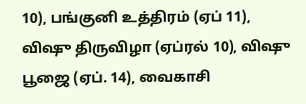10), பங்குனி உத்திரம் (ஏப் 11), விஷு திருவிழா (ஏப்ரல் 10), விஷு பூஜை (ஏப். 14), வைகாசி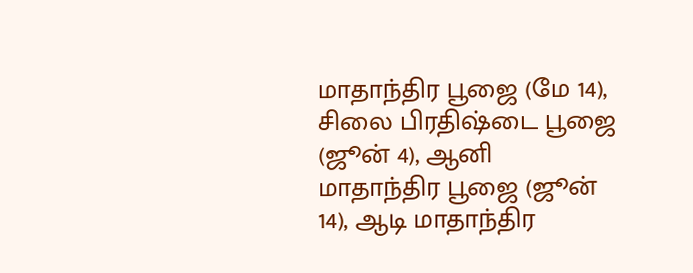மாதாந்திர பூஜை (மே 14), சிலை பிரதிஷ்டை பூஜை (ஜூன் 4), ஆனி மாதாந்திர பூஜை (ஜூன் 14), ஆடி மாதாந்திர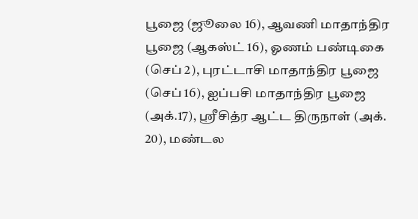பூஜை (ஜூலை 16), ஆவணி மாதாந்திர பூஜை (ஆகஸ்ட் 16), ஓணம் பண்டிகை (செப் 2), புரட்டாசி மாதாந்திர பூஜை (செப் 16), ஐப்பசி மாதாந்திர பூஜை (அக்.17), ஸ்ரீசித்ர ஆட்ட திருநாள் (அக். 20), மண்டல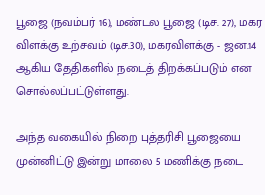பூஜை (நவம்பர் 16), மண்டல பூஜை (டிச. 27), மகர விளக்கு உற்சவம் (டிச.30), மகரவிளக்கு - ஜன.14 ஆகிய தேதிகளில் நடைத் திறக்கப்படும் என சொல்லப்பட்டுள்ளது.

அந்த வகையில் நிறை புத்தரிசி பூஜையை முன்னிட்டு இன்று மாலை 5 மணிக்கு நடை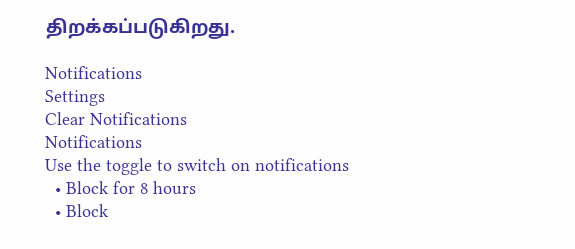திறக்கப்படுகிறது.

Notifications
Settings
Clear Notifications
Notifications
Use the toggle to switch on notifications
  • Block for 8 hours
  • Block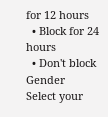for 12 hours
  • Block for 24 hours
  • Don't block
Gender
Select your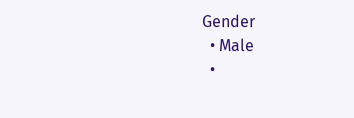Gender
  • Male
  •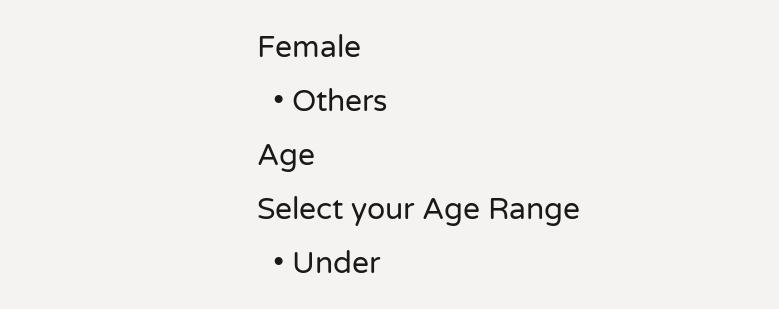Female
  • Others
Age
Select your Age Range
  • Under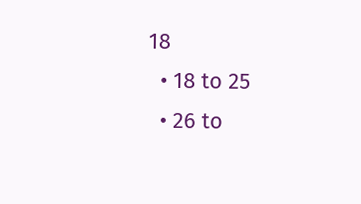18
  • 18 to 25
  • 26 to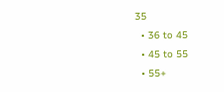35
  • 36 to 45
  • 45 to 55
  • 55+